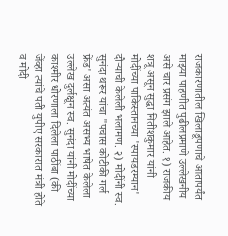राजकारणातील खिलाडूपणाचे आतापर्यंत माझ्या पाहणीत पुढीलप्रमाणे उल्लेखनीय असे चार प्रसंग झाले आहेत. १) राजकीय शत्रू असून सुद्धा नितीशकुमार यांनी मोदींच्या पाकिस्तानच्या 'स्पायडरम्यान' दौऱ्याची केलेली भलामण. २) मोदींनी स्व. सुनंदा थरूर यांचा "पचास कोटीकी गर्ल फ्रेंड' असा अत्यंत असभ्य भाषेत केलेला उल्लेख दुर्लक्षून स्व. सुनंदा यांनी मोदींच्या काश्मीर धोरणाला दिलेला पाठींबा (की जेंव्हा त्यांचे पती युपीए सरकारात मंत्री होते व मोदी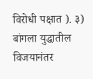विरोधी पक्षात ). ३) बांगला युद्धातील विजयानंतर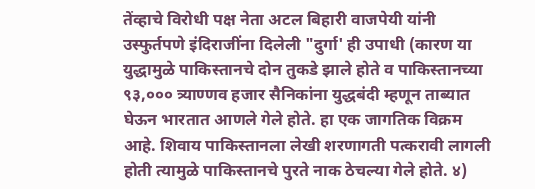तेंव्हाचे विरोधी पक्ष नेता अटल बिहारी वाजपेयी यांनी उस्फुर्तपणे इंदिराजींना दिलेली "दुर्गा' ही उपाधी (कारण या युद्धामुळे पाकिस्तानचे दोन तुकडे झाले होते व पाकिस्तानच्या ९३,००० त्र्याण्णव हजार सैनिकांना युद्धबंदी म्हणून ताब्यात घेऊन भारतात आणले गेले होते. हा एक जागतिक विक्रम आहे. शिवाय पाकिस्तानला लेखी शरणागती पत्करावी लागली होती त्यामुळे पाकिस्तानचे पुरते नाक ठेचल्या गेले होते. ४)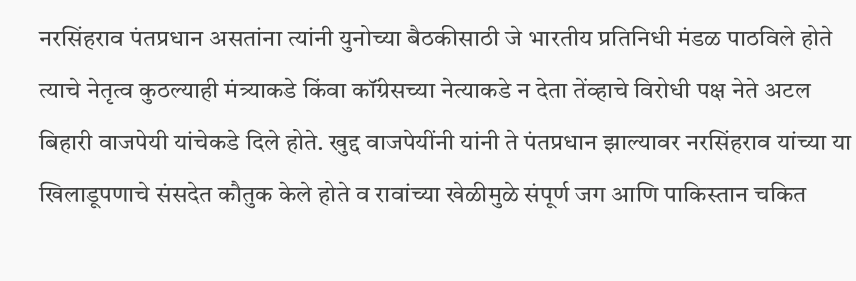नरसिंहराव पंतप्रधान असतांना त्यांनी युनोच्या बैठकीसाठी जे भारतीय प्रतिनिधी मंडळ पाठविले होते त्याचे नेतृत्व कुठल्याही मंत्र्याकडे किंवा कॉंग्रेसच्या नेत्याकडे न देता तेंव्हाचे विरोधी पक्ष नेते अटल बिहारी वाजपेयी यांचेकडे दिले होते. खुद्द वाजपेयींनी यांनी ते पंतप्रधान झाल्यावर नरसिंहराव यांच्या या खिलाडूपणाचे संसदेत कौतुक केले होते व रावांच्या खेळीमुळे संपूर्ण जग आणि पाकिस्तान चकित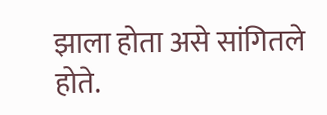झाला होता असे सांगितले होते.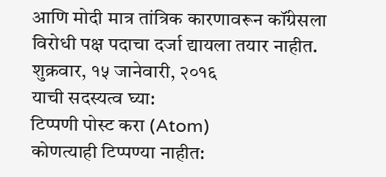आणि मोदी मात्र तांत्रिक कारणावरून कॉंग्रेसला विरोधी पक्ष पदाचा दर्जा द्यायला तयार नाहीत.
शुक्रवार, १५ जानेवारी, २०१६
याची सदस्यत्व घ्या:
टिप्पणी पोस्ट करा (Atom)
कोणत्याही टिप्पण्या नाहीत: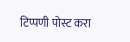टिप्पणी पोस्ट करा